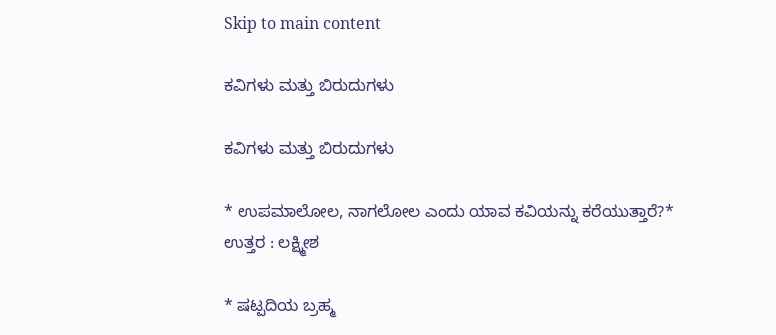Skip to main content

ಕವಿಗಳು ಮತ್ತು ಬಿರುದುಗಳು

ಕವಿಗಳು ಮತ್ತು ಬಿರುದುಗಳು

* ಉಪಮಾಲೋಲ, ನಾಗಲೋಲ ಎಂದು ಯಾವ ಕವಿಯನ್ನು ಕರೆಯುತ್ತಾರೆ?*
ಉತ್ತರ : ಲಕ್ಷ್ಮೀಶ

* ಷಟ್ಪದಿಯ ಬ್ರಹ್ಮ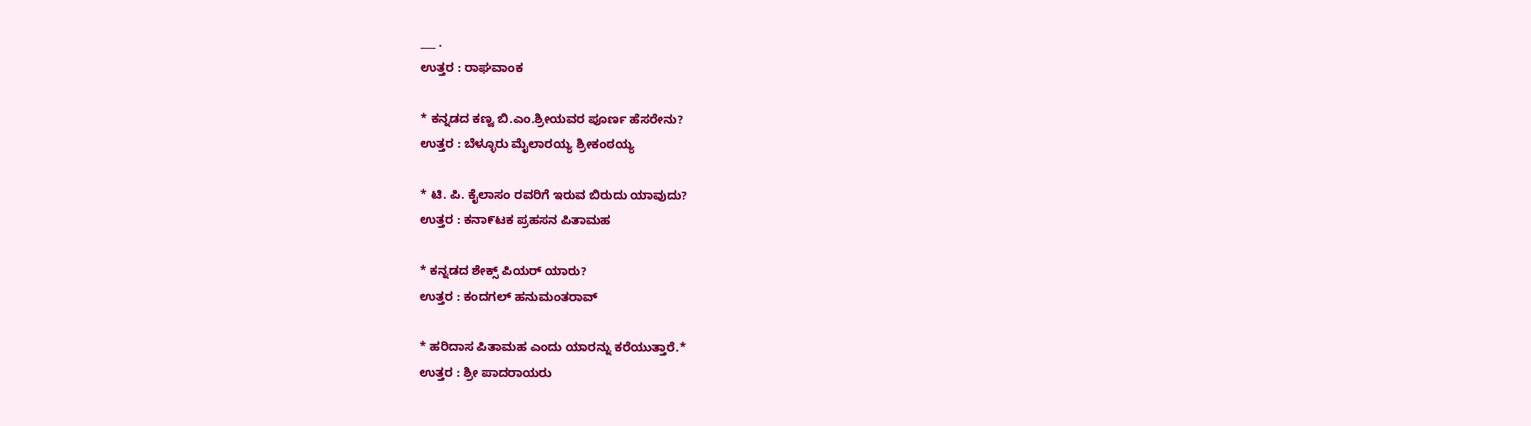___ .
ಉತ್ತರ : ರಾಘವಾಂಕ

* ಕನ್ನಡದ ಕಣ್ವ ಬಿ.ಎಂ.ಶ್ರೀಯವರ ಪೂರ್ಣ ಹೆಸರೇನು?
ಉತ್ತರ : ಬೆಳ್ಳೂರು ಮೈಲಾರಯ್ಯ ಶ್ರೀಕಂಠಯ್ಯ

* ಟಿ. ಪಿ. ಕೈಲಾಸಂ ರವರಿಗೆ ಇರುವ ಬಿರುದು ಯಾವುದು?
ಉತ್ತರ : ಕನಾ೯ಟಕ ಪ್ರಹಸನ ಪಿತಾಮಹ

* ಕನ್ನಡದ ಶೇಕ್ಸ್ ಪಿಯರ್ ಯಾರು?
ಉತ್ತರ : ಕಂದಗಲ್ ಹನುಮಂತರಾವ್

* ಹರಿದಾಸ ಪಿತಾಮಹ ಎಂದು ಯಾರನ್ನು ಕರೆಯುತ್ತಾರೆ.*
ಉತ್ತರ : ಶ್ರೀ ಪಾದರಾಯರು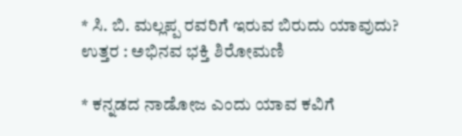* ಸಿ. ಬಿ. ಮಲ್ಲಪ್ಪ ರವರಿಗೆ ಇರುವ ಬಿರುದು ಯಾವುದು?
ಉತ್ತರ : ಅಭಿನವ ಭಕ್ತಿ ಶಿರೋಮಣಿ

* ಕನ್ನಡದ ನಾಡೋಜ ಎಂದು ಯಾವ ಕವಿಗೆ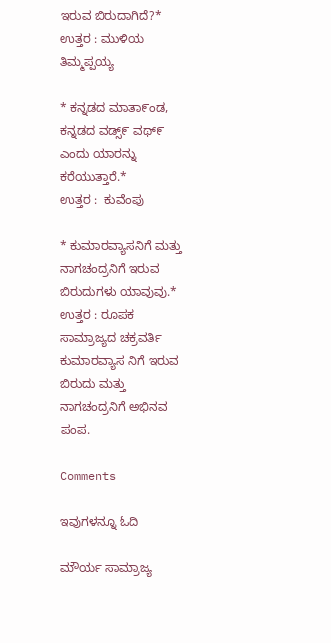ಇರುವ ಬಿರುದಾಗಿದೆ?*
ಉತ್ತರ : ಮುಳಿಯ ತಿಮ್ಮಪ್ಪಯ್ಯ

* ಕನ್ನಡದ ಮಾತಾ೯ಂಡ, ಕನ್ನಡದ ವಡ್ಸ್೯ ವಥ್೯ ಎಂದು ಯಾರನ್ನು ಕರೆಯುತ್ತಾರೆ.*
ಉತ್ತರ :  ಕುವೆಂಪು

* ಕುಮಾರವ್ಯಾಸನಿಗೆ ಮತ್ತು ನಾಗಚಂದ್ರನಿಗೆ ಇರುವ ಬಿರುದುಗಳು ಯಾವುವು.*
ಉತ್ತರ : ರೂಪಕ ಸಾಮ್ರಾಜ್ಯದ ಚಕ್ರವರ್ತಿ ಕುಮಾರವ್ಯಾಸ ನಿಗೆ ಇರುವ ಬಿರುದು ಮತ್ತು ನಾಗಚಂದ್ರನಿಗೆ ಅಭಿನವ ಪಂಪ.

Comments

ಇವುಗಳನ್ನೂ ಓದಿ

ಮೌರ್ಯ ಸಾಮ್ರಾಜ್ಯ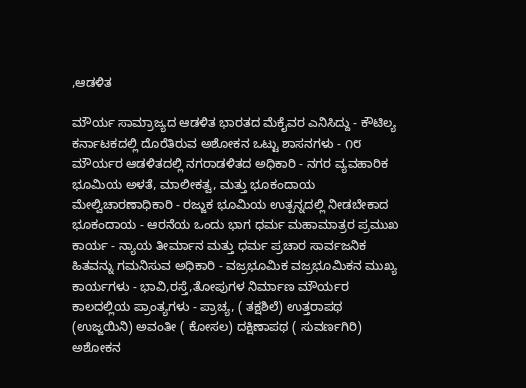,ಆಡಳಿತ

ಮೌರ್ಯ ಸಾಮ್ರಾಜ್ಯದ ಆಡಳಿತ ಭಾರತದ ಮೆಕೈವರ ಎನಿಸಿದ್ದು - ಕೌಟಿಲ್ಯ ಕರ್ನಾಟಕದಲ್ಲಿ ದೊರೆತಿರುವ ಅಶೋಕನ ಒಟ್ಟು ಶಾಸನಗಳು - ೧೮ ಮೌರ್ಯರ ಆಡಳಿತದಲ್ಲಿ ನಗರಾಡಳಿತದ ಅಧಿಕಾರಿ - ನಗರ ವ್ಯವಹಾರಿಕ ಭೂಮಿಯ ಅಳತೆ, ಮಾಲೀಕತ್ವ, ಮತ್ತು ಭೂಕಂದಾಯ ಮೇಲ್ವಿಚಾರಣಾಧಿಕಾರಿ - ರಜ್ಜುಕ ಭೂಮಿಯ ಉತ್ಪನ್ನದಲ್ಲಿ ನೀಡಬೇಕಾದ ಭೂಕಂದಾಯ - ಆರನೆಯ ಒಂದು ಭಾಗ ಧರ್ಮ ಮಹಾಮಾತ್ರರ ಪ್ರಮುಖ ಕಾರ್ಯ - ನ್ಯಾಯ ತೀರ್ಮಾನ ಮತ್ತು ಧರ್ಮ ಪ್ರಚಾರ ಸಾರ್ವಜನಿಕ ಹಿತವನ್ನು ಗಮನಿಸುವ ಅಧಿಕಾರಿ - ವಜ್ರಭೂಮಿಕ ವಜ್ರಭೂಮಿಕನ ಮುಖ್ಯ  ಕಾರ್ಯಗಳು - ಭಾವಿ,ರಸ್ತೆ,ತೋಪುಗಳ ನಿರ್ಮಾಣ ಮೌರ್ಯರ ಕಾಲದಲ್ಲಿಯ ಪ್ರಾಂತ್ಯಗಳು - ಪ್ರಾಚ್ಯ, ( ತಕ್ಷಶಿಲೆ) ಉತ್ತರಾಪಥ (ಉಜ್ಜಯಿನಿ) ಅವಂತೀ ( ಕೋಸಲ) ದಕ್ಷಿಣಾಪಥ ( ಸುವರ್ಣಗಿರಿ) ಅಶೋಕನ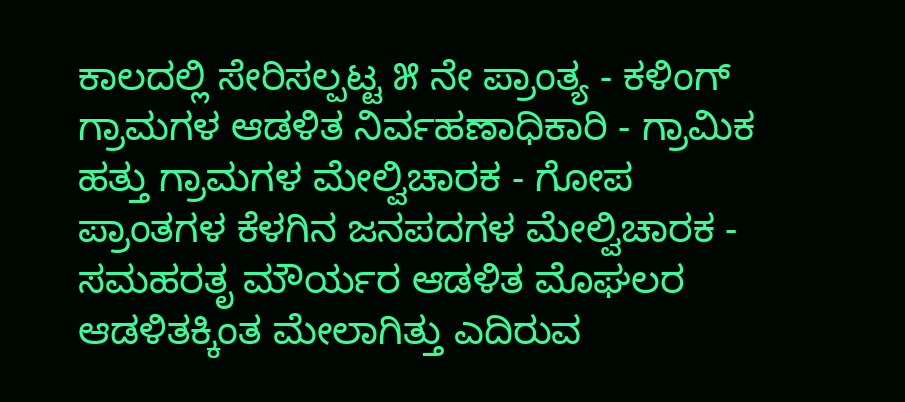ಕಾಲದಲ್ಲಿ ಸೇರಿಸಲ್ಪಟ್ಟ ೫ ನೇ ಪ್ರಾಂತ್ಯ - ಕಳಿಂಗ್ ಗ್ರಾಮಗಳ ಆಡಳಿತ ನಿರ್ವಹಣಾಧಿಕಾರಿ - ಗ್ರಾಮಿಕ ಹತ್ತು ಗ್ರಾಮಗಳ ಮೇಲ್ವಿಚಾರಕ - ಗೋಪ ಪ್ರಾಂತಗಳ ಕೆಳಗಿನ ಜನಪದಗಳ ಮೇಲ್ವಿಚಾರಕ - ಸಮಹರತೃ ಮೌರ್ಯರ ಆಡಳಿತ ಮೊಘಲರ ಆಡಳಿತಕ್ಕಿಂತ ಮೇಲಾಗಿತ್ತು ಎದಿರುವ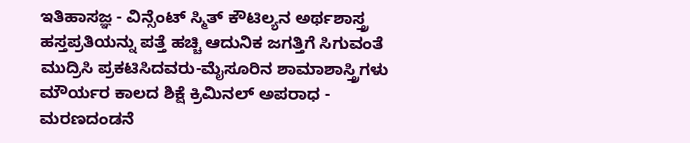ಇತಿಹಾಸಜ್ಞ - ವಿನ್ಸೆಂಟ್ ಸ್ಮಿತ್ ಕೌಟಿಲ್ಯನ ಅರ್ಥಶಾಸ್ತ್ರ  ಹಸ್ತಪ್ರತಿಯನ್ನು ಪತ್ತೆ ಹಚ್ಚಿ ಆದುನಿಕ ಜಗತ್ತಿಗೆ ಸಿಗುವಂತೆ ಮುದ್ರಿಸಿ ಪ್ರಕಟಿಸಿದವರು-ಮೈಸೂರಿನ ಶಾಮಾಶಾಸ್ತ್ರಿಗಳು ಮೌರ್ಯರ ಕಾಲದ ಶಿಕ್ಷೆ ಕ್ರಿಮಿನಲ್ ಅಪರಾಧ - ಮರಣದಂಡನೆ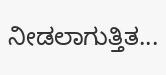ನೀಡಲಾಗುತ್ತಿತ...